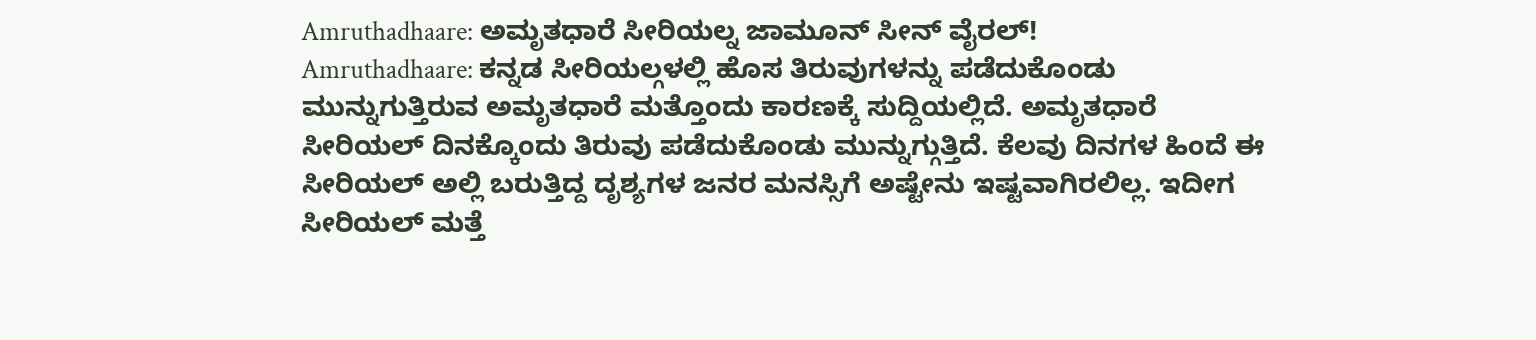Amruthadhaare: ಅಮೃತಧಾರೆ ಸೀರಿಯಲ್ನ ಜಾಮೂನ್ ಸೀನ್ ವೈರಲ್!
Amruthadhaare: ಕನ್ನಡ ಸೀರಿಯಲ್ಗಳಲ್ಲಿ ಹೊಸ ತಿರುವುಗಳನ್ನು ಪಡೆದುಕೊಂಡು ಮುನ್ನುಗುತ್ತಿರುವ ಅಮೃತಧಾರೆ ಮತ್ತೊಂದು ಕಾರಣಕ್ಕೆ ಸುದ್ದಿಯಲ್ಲಿದೆ. ಅಮೃತಧಾರೆ ಸೀರಿಯಲ್ ದಿನಕ್ಕೊಂದು ತಿರುವು ಪಡೆದುಕೊಂಡು ಮುನ್ನುಗ್ಗುತ್ತಿದೆ. ಕೆಲವು ದಿನಗಳ ಹಿಂದೆ ಈ ಸೀರಿಯಲ್ ಅಲ್ಲಿ ಬರುತ್ತಿದ್ದ ದೃಶ್ಯಗಳ ಜನರ ಮನಸ್ಸಿಗೆ ಅಷ್ಟೇನು ಇಷ್ಟವಾಗಿರಲಿಲ್ಲ. ಇದೀಗ ಸೀರಿಯಲ್ ಮತ್ತೆ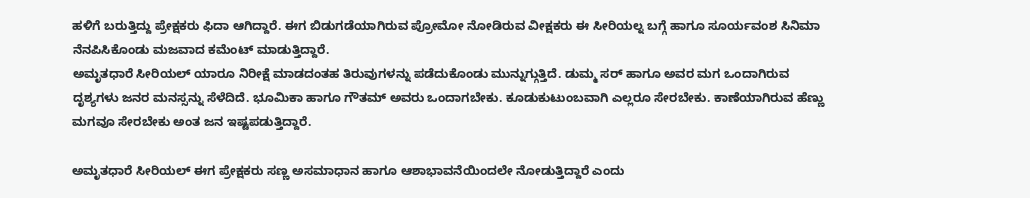ಹಳಿಗೆ ಬರುತ್ತಿದ್ದು ಪ್ರೇಕ್ಷಕರು ಫಿದಾ ಆಗಿದ್ದಾರೆ. ಈಗ ಬಿಡುಗಡೆಯಾಗಿರುವ ಪ್ರೋಮೋ ನೋಡಿರುವ ವೀಕ್ಷಕರು ಈ ಸೀರಿಯಲ್ನ ಬಗ್ಗೆ ಹಾಗೂ ಸೂರ್ಯವಂಶ ಸಿನಿಮಾ ನೆನಪಿಸಿಕೊಂಡು ಮಜವಾದ ಕಮೆಂಟ್ ಮಾಡುತ್ತಿದ್ದಾರೆ.
ಅಮೃತಧಾರೆ ಸೀರಿಯಲ್ ಯಾರೂ ನಿರೀಕ್ಷೆ ಮಾಡದಂತಹ ತಿರುವುಗಳನ್ನು ಪಡೆದುಕೊಂಡು ಮುನ್ನುಗ್ಗುತ್ತಿದೆ. ಡುಮ್ಮ ಸರ್ ಹಾಗೂ ಅವರ ಮಗ ಒಂದಾಗಿರುವ ದೃಶ್ಯಗಳು ಜನರ ಮನಸ್ಸನ್ನು ಸೆಳೆದಿದೆ. ಭೂಮಿಕಾ ಹಾಗೂ ಗೌತಮ್ ಅವರು ಒಂದಾಗಬೇಕು. ಕೂಡುಕುಟುಂಬವಾಗಿ ಎಲ್ಲರೂ ಸೇರಬೇಕು. ಕಾಣೆಯಾಗಿರುವ ಹೆಣ್ಣು ಮಗವೂ ಸೇರಬೇಕು ಅಂತ ಜನ ಇಷ್ಟಪಡುತ್ತಿದ್ದಾರೆ.

ಅಮೃತಧಾರೆ ಸೀರಿಯಲ್ ಈಗ ಪ್ರೇಕ್ಷಕರು ಸಣ್ಣ ಅಸಮಾಧಾನ ಹಾಗೂ ಆಶಾಭಾವನೆಯಿಂದಲೇ ನೋಡುತ್ತಿದ್ದಾರೆ ಎಂದು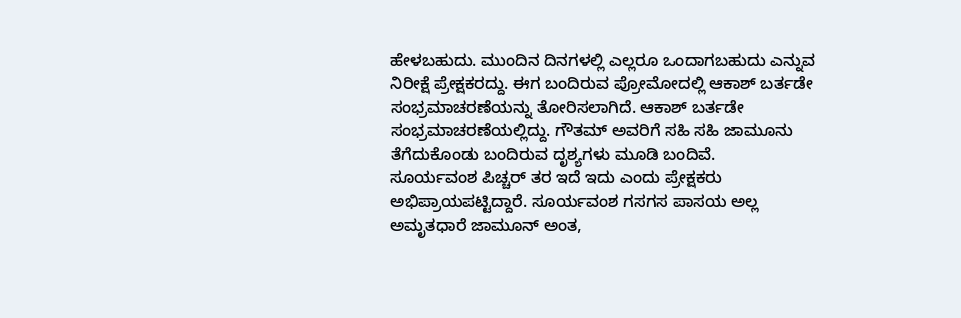ಹೇಳಬಹುದು. ಮುಂದಿನ ದಿನಗಳಲ್ಲಿ ಎಲ್ಲರೂ ಒಂದಾಗಬಹುದು ಎನ್ನುವ ನಿರೀಕ್ಷೆ ಪ್ರೇಕ್ಷಕರದ್ದು. ಈಗ ಬಂದಿರುವ ಪ್ರೋಮೋದಲ್ಲಿ ಆಕಾಶ್ ಬರ್ತಡೇ ಸಂಭ್ರಮಾಚರಣೆಯನ್ನು ತೋರಿಸಲಾಗಿದೆ. ಆಕಾಶ್ ಬರ್ತಡೇ ಸಂಭ್ರಮಾಚರಣೆಯಲ್ಲಿದ್ದು. ಗೌತಮ್ ಅವರಿಗೆ ಸಹಿ ಸಹಿ ಜಾಮೂನು ತೆಗೆದುಕೊಂಡು ಬಂದಿರುವ ದೃಶ್ಯಗಳು ಮೂಡಿ ಬಂದಿವೆ.
ಸೂರ್ಯವಂಶ ಪಿಚ್ಚರ್ ತರ ಇದೆ ಇದು ಎಂದು ಪ್ರೇಕ್ಷಕರು ಅಭಿಪ್ರಾಯಪಟ್ಟಿದ್ದಾರೆ. ಸೂರ್ಯವಂಶ ಗಸಗಸ ಪಾಸಯ ಅಲ್ಲ ಅಮೃತಧಾರೆ ಜಾಮೂನ್ ಅಂತ,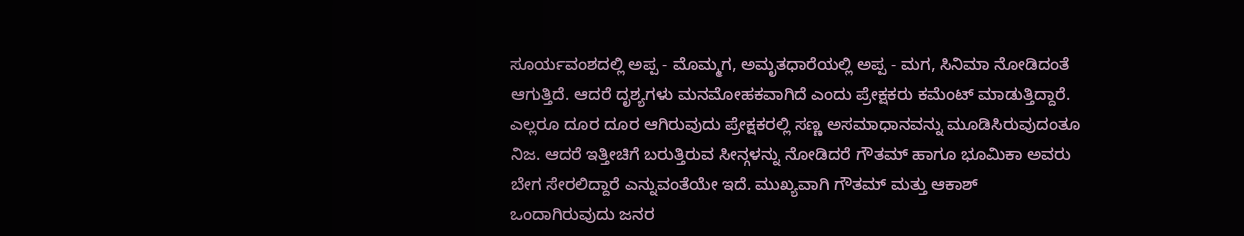ಸೂರ್ಯವಂಶದಲ್ಲಿ ಅಪ್ಪ - ಮೊಮ್ಮಗ, ಅಮೃತಧಾರೆಯಲ್ಲಿ ಅಪ್ಪ - ಮಗ, ಸಿನಿಮಾ ನೋಡಿದಂತೆ ಆಗುತ್ತಿದೆ. ಆದರೆ ದೃಶ್ಯಗಳು ಮನಮೋಹಕವಾಗಿದೆ ಎಂದು ಪ್ರೇಕ್ಷಕರು ಕಮೆಂಟ್ ಮಾಡುತ್ತಿದ್ದಾರೆ.
ಎಲ್ಲರೂ ದೂರ ದೂರ ಆಗಿರುವುದು ಪ್ರೇಕ್ಷಕರಲ್ಲಿ ಸಣ್ಣ ಅಸಮಾಧಾನವನ್ನು ಮೂಡಿಸಿರುವುದಂತೂ ನಿಜ. ಆದರೆ ಇತ್ತೀಚಿಗೆ ಬರುತ್ತಿರುವ ಸೀನ್ಗಳನ್ನು ನೋಡಿದರೆ ಗೌತಮ್ ಹಾಗೂ ಭೂಮಿಕಾ ಅವರು ಬೇಗ ಸೇರಲಿದ್ದಾರೆ ಎನ್ನುವಂತೆಯೇ ಇದೆ. ಮುಖ್ಯವಾಗಿ ಗೌತಮ್ ಮತ್ತು ಆಕಾಶ್ ಒಂದಾಗಿರುವುದು ಜನರ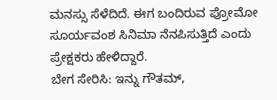ಮನಸ್ಸು ಸೆಳೆದಿದೆ. ಈಗ ಬಂದಿರುವ ಪ್ರೋಮೋ ಸೂರ್ಯವಂಶ ಸಿನಿಮಾ ನೆನಪಿಸುತ್ತಿದೆ ಎಂದು ಪ್ರೇಕ್ಷಕರು ಹೇಳಿದ್ದಾರೆ.
ಬೇಗ ಸೇರಿಸಿ: ಇನ್ನು ಗೌತಮ್,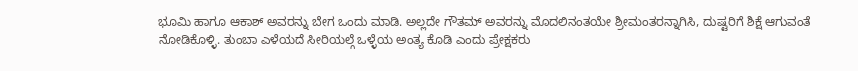ಭೂಮಿ ಹಾಗೂ ಆಕಾಶ್ ಅವರನ್ನು ಬೇಗ ಒಂದು ಮಾಡಿ. ಅಲ್ಲದೇ ಗೌತಮ್ ಅವರನ್ನು ಮೊದಲಿನಂತಯೇ ಶ್ರೀಮಂತರನ್ನಾಗಿಸಿ, ದುಷ್ಟರಿಗೆ ಶಿಕ್ಷೆ ಆಗುವಂತೆ ನೋಡಿಕೊಳ್ಳಿ. ತುಂಬಾ ಎಳೆಯದೆ ಸೀರಿಯಲ್ಗೆ ಒಳ್ಳೆಯ ಅಂತ್ಯ ಕೊಡಿ ಎಂದು ಪ್ರೇಕ್ಷಕರು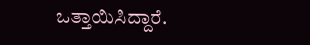ಒತ್ತಾಯಿಸಿದ್ದಾರೆ.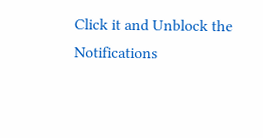Click it and Unblock the Notifications